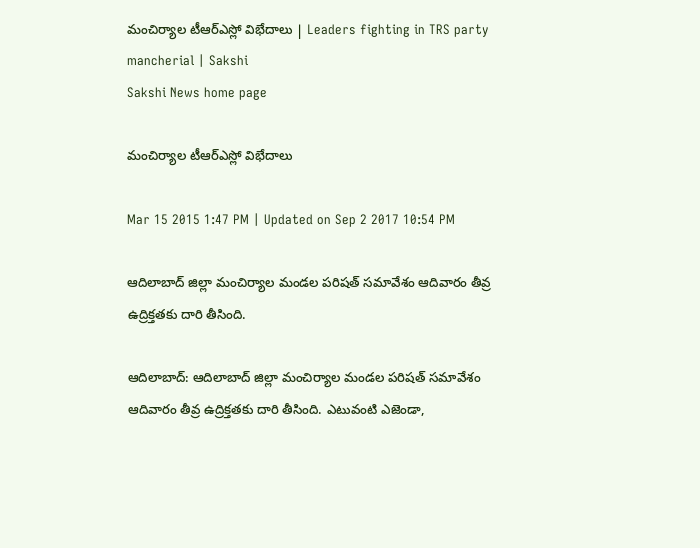మంచిర్యాల టీఆర్ఎస్లో విభేదాలు | Leaders fighting in TRS party mancherial | Sakshi
Sakshi News home page

మంచిర్యాల టీఆర్ఎస్లో విభేదాలు

Mar 15 2015 1:47 PM | Updated on Sep 2 2017 10:54 PM

ఆదిలాబాద్ జిల్లా మంచిర్యాల మండల పరిషత్ సమావేశం ఆదివారం తీవ్ర ఉద్రిక్తతకు దారి తీసింది.

ఆదిలాబాద్: ఆదిలాబాద్ జిల్లా మంచిర్యాల మండల పరిషత్ సమావేశం ఆదివారం తీవ్ర ఉద్రిక్తతకు దారి తీసింది. ఎటువంటి ఎజెండా,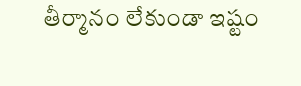తీర్మానం లేకుండా ఇష్టం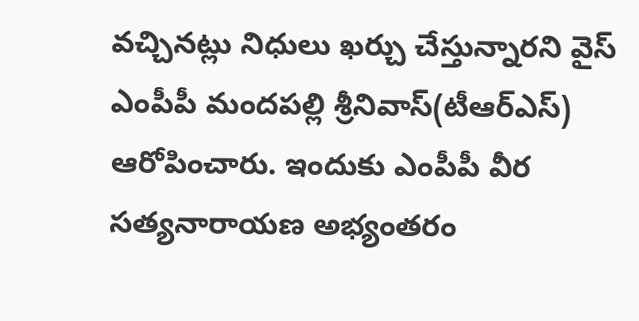వచ్చినట్లు నిధులు ఖర్చు చేస్తున్నారని వైస్ ఎంపీపీ మందపల్లి శ్రీనివాస్(టీఆర్‌ఎస్) ఆరోపించారు. ఇందుకు ఎంపీపీ వీర సత్యనారాయణ అభ్యంతరం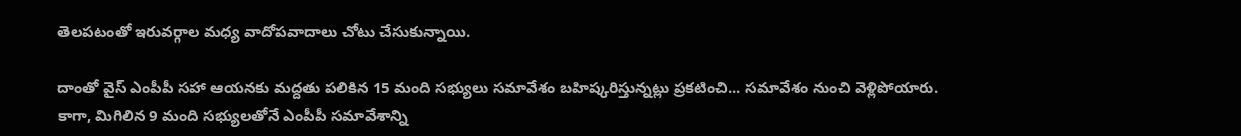తెలపటంతో ఇరువర్గాల మధ్య వాదోపవాదాలు చోటు చేసుకున్నాయి.

దాంతో వైస్ ఎంపీపీ సహా ఆయనకు మద్దతు పలికిన 15 మంది సభ్యులు సమావేశం బహిష్కరిస్తున్నట్లు ప్రకటించి... సమావేశం నుంచి వెళ్లిపోయారు. కాగా, మిగిలిన 9 మంది సభ్యులతోనే ఎంపీపీ సమావేశాన్ని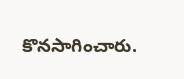కొనసాగించారు.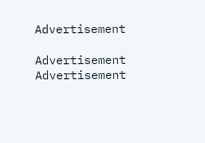Advertisement

Advertisement
Advertisement